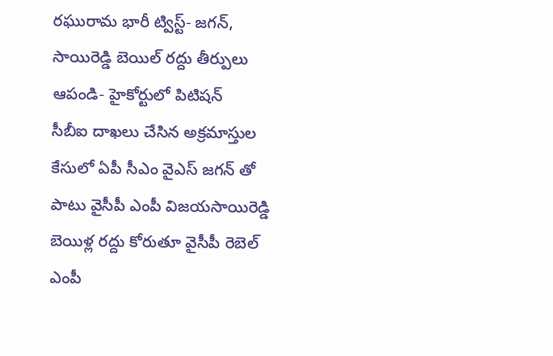రఘురామ భారీ ట్విస్ట్- జగన్, సాయిరెడ్డి బెయిల్ రద్దు తీర్పులు ఆపండి- హైకోర్టులో పిటిషన్
సీబీఐ దాఖలు చేసిన అక్రమాస్తుల కేసులో ఏపీ సీఎం వైఎస్ జగన్ తో పాటు వైసీపీ ఎంపీ విజయసాయిరెడ్డి బెయిళ్ల రద్దు కోరుతూ వైసీపీ రెబెల్ ఎంపీ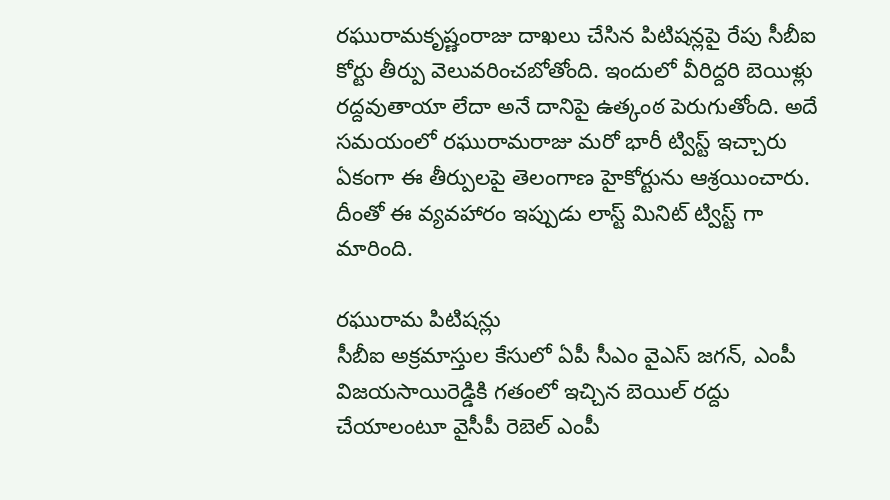రఘురామకృష్ణంరాజు దాఖలు చేసిన పిటిషన్లపై రేపు సీబీఐ కోర్టు తీర్పు వెలువరించబోతోంది. ఇందులో వీరిద్దరి బెయిళ్లు రద్దవుతాయా లేదా అనే దానిపై ఉత్కంఠ పెరుగుతోంది. అదే సమయంలో రఘురామరాజు మరో భారీ ట్విస్ట్ ఇచ్చారు ఏకంగా ఈ తీర్పులపై తెలంగాణ హైకోర్టును ఆశ్రయించారు. దీంతో ఈ వ్యవహారం ఇప్పుడు లాస్ట్ మినిట్ ట్విస్ట్ గా మారింది.

రఘురామ పిటిషన్లు
సీబీఐ అక్రమాస్తుల కేసులో ఏపీ సీఎం వైఎస్ జగన్, ఎంపీ విజయసాయిరెడ్డికి గతంలో ఇచ్చిన బెయిల్ రద్దు చేయాలంటూ వైసీపీ రెబెల్ ఎంపీ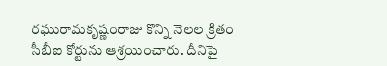రఘురామకృష్ణంరాజు కొన్ని నెలల క్రితం సీబీఐ కోర్టును ఆశ్రయించారు. దీనిపై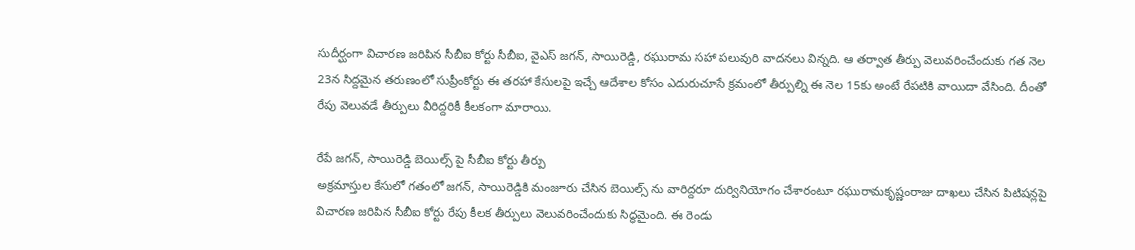సుదీర్ఘంగా విచారణ జరిపిన సీబీఐ కోర్టు సీబీఐ, వైఎస్ జగన్, సాయిరెడ్డి, రఘురామ సహా పలువురి వాదనలు విన్నది. ఆ తర్వాత తీర్పు వెలువరించేందుకు గత నెల 23న సిద్దమైన తరుణంలో సుప్రీంకోర్టు ఈ తరహా కేసులపై ఇచ్చే ఆదేశాల కోసం ఎదురుచూసే క్రమంలో తీర్పుల్ని ఈ నెల 15కు అంటే రేపటికి వాయిదా వేసింది. దీంతో రేపు వెలువడే తీర్పులు వీరిద్దరికీ కీలకంగా మారాయి.

రేపే జగన్, సాయిరెడ్డి బెయిల్స్ పై సీబీఐ కోర్టు తీర్పు
అక్రమాస్తుల కేసులో గతంలో జగన్, సాయిరెడ్డికి మంజూరు చేసిన బెయిల్స్ ను వారిద్దరూ దుర్వినియోగం చేశారంటూ రఘురామకృష్ణంరాజు దాఖలు చేసిన పిటిషన్లపై విచారణ జరిపిన సీబీఐ కోర్టు రేపు కీలక తీర్పులు వెలువరించేందుకు సిద్ధమైంది. ఈ రెండు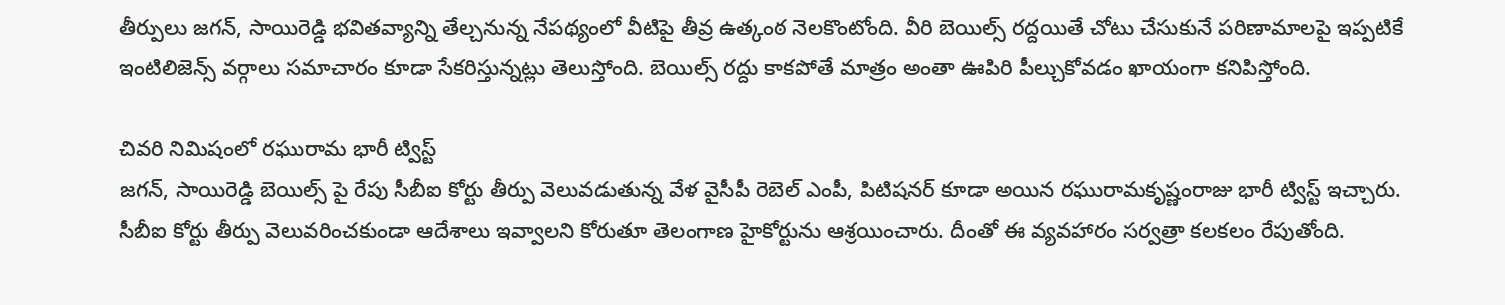తీర్పులు జగన్, సాయిరెడ్డి భవితవ్యాన్ని తేల్చనున్న నేపథ్యంలో వీటిపై తీవ్ర ఉత్కంఠ నెలకొంటోంది. వీరి బెయిల్స్ రద్దయితే చోటు చేసుకునే పరిణామాలపై ఇప్పటికే ఇంటిలిజెన్స్ వర్గాలు సమాచారం కూడా సేకరిస్తున్నట్లు తెలుస్తోంది. బెయిల్స్ రద్దు కాకపోతే మాత్రం అంతా ఊపిరి పీల్చుకోవడం ఖాయంగా కనిపిస్తోంది.

చివరి నిమిషంలో రఘురామ భారీ ట్విస్ట్
జగన్, సాయిరెడ్డి బెయిల్స్ పై రేపు సీబీఐ కోర్టు తీర్పు వెలువడుతున్న వేళ వైసీపీ రెబెల్ ఎంపీ, పిటిషనర్ కూడా అయిన రఘురామకృష్ణంరాజు భారీ ట్విస్ట్ ఇచ్చారు. సీబీఐ కోర్టు తీర్పు వెలువరించకుండా ఆదేశాలు ఇవ్వాలని కోరుతూ తెలంగాణ హైకోర్టును ఆశ్రయించారు. దీంతో ఈ వ్యవహారం సర్వత్రా కలకలం రేపుతోంది.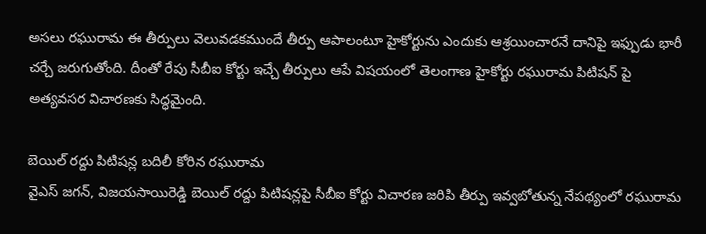అసలు రఘురామ ఈ తీర్పులు వెలువడకముందే తీర్పు ఆపాలంటూ హైకోర్టును ఎందుకు ఆశ్రయించారనే దానిపై ఇఫ్పుడు భారీ చర్చే జరుగుతోంది. దీంతో రేపు సీబీఐ కోర్టు ఇచ్చే తీర్పులు ఆపే విషయంలో తెలంగాణ హైకోర్టు రఘురామ పిటిషన్ పై అత్యవసర విచారణకు సిద్ధమైంది.

బెయిల్ రద్దు పిటిషన్ల బదిలీ కోరిన రఘురామ
వైఎస్ జగన్, విజయసాయిరెడ్డి బెయిల్ రద్దు పిటిషన్లపై సీబీఐ కోర్టు విచారణ జరిపి తీర్పు ఇవ్వబోతున్న నేపథ్యంలో రఘురామ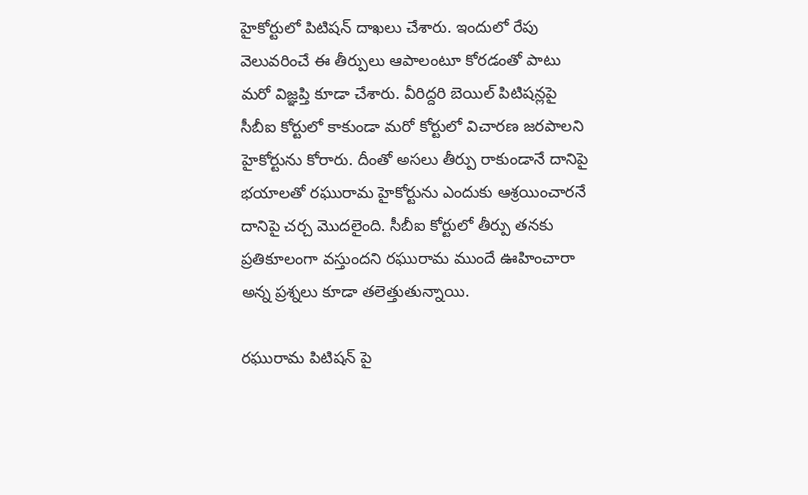హైకోర్టులో పిటిషన్ దాఖలు చేశారు. ఇందులో రేపు వెలువరించే ఈ తీర్పులు ఆపాలంటూ కోరడంతో పాటు మరో విజ్ఞప్తి కూడా చేశారు. వీరిద్దరి బెయిల్ పిటిషన్లపై సీబీఐ కోర్టులో కాకుండా మరో కోర్టులో విచారణ జరపాలని హైకోర్టును కోరారు. దీంతో అసలు తీర్పు రాకుండానే దానిపై భయాలతో రఘురామ హైకోర్టును ఎందుకు ఆశ్రయించారనే దానిపై చర్చ మొదలైంది. సీబీఐ కోర్టులో తీర్పు తనకు ప్రతికూలంగా వస్తుందని రఘురామ ముందే ఊహించారా అన్న ప్రశ్నలు కూడా తలెత్తుతున్నాయి.

రఘురామ పిటిషన్ పై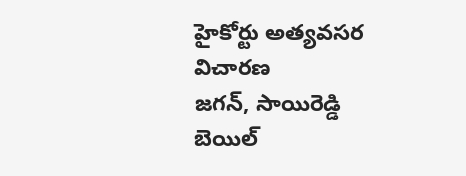హైకోర్టు అత్యవసర విచారణ
జగన్, సాయిరెడ్డి బెయిల్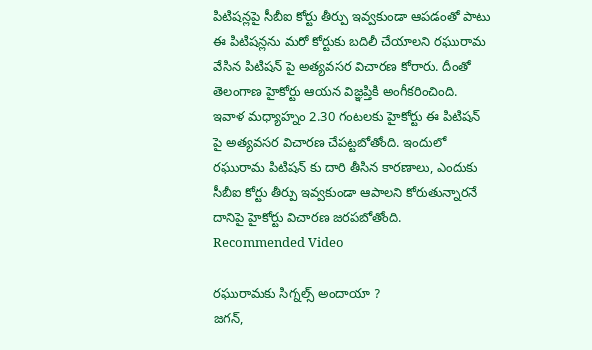పిటిషన్లపై సీబీఐ కోర్టు తీర్పు ఇవ్వకుండా ఆపడంతో పాటు ఈ పిటిషన్లను మరో కోర్టుకు బదిలీ చేయాలని రఘురామ వేసిన పిటిషన్ పై అత్యవసర విచారణ కోరారు. దీంతో తెలంగాణ హైకోర్టు ఆయన విజ్ఞప్తికి అంగీకరించింది. ఇవాళ మధ్యాహ్నం 2.30 గంటలకు హైకోర్టు ఈ పిటిషన్ పై అత్యవసర విచారణ చేపట్టబోతోంది. ఇందులో రఘురామ పిటిషన్ కు దారి తీసిన కారణాలు, ఎందుకు సీబీఐ కోర్టు తీర్పు ఇవ్వకుండా ఆపాలని కోరుతున్నారనే దానిపై హైకోర్టు విచారణ జరపబోతోంది.
Recommended Video

రఘురామకు సిగ్నల్స్ అందాయా ?
జగన్,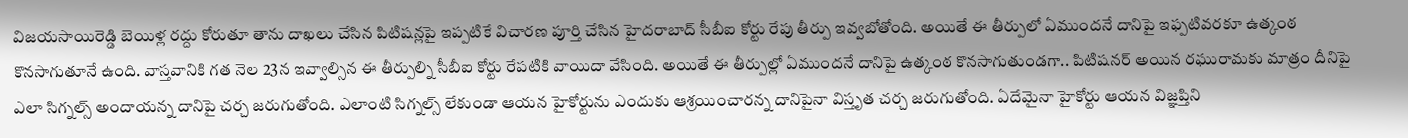విజయసాయిరెడ్డి బెయిళ్ల రద్దు కోరుతూ తాను దాఖలు చేసిన పిటిషన్లపై ఇప్పటికే విచారణ పూర్తి చేసిన హైదరాబాద్ సీబీఐ కోర్టు రేపు తీర్పు ఇవ్వబోతోంది. అయితే ఈ తీర్పులో ఏముందనే దానిపై ఇఫ్పటివరకూ ఉత్కంఠ కొనసాగుతూనే ఉంది. వాస్తవానికి గత నెల 23న ఇవ్వాల్సిన ఈ తీర్పుల్ని సీబీఐ కోర్టు రేపటికి వాయిదా వేసింది. అయితే ఈ తీర్పుల్లో ఏముందనే దానిపై ఉత్కంఠ కొనసాగుతుండగా.. పిటిషనర్ అయిన రఘురామకు మాత్రం దీనిపై ఎలా సిగ్నల్స్ అందాయన్న దానిపై చర్చ జరుగుతోంది. ఎలాంటి సిగ్నల్స్ లేకుండా ఆయన హైకోర్టును ఎందుకు ఆశ్రయించారన్న దానిపైనా విస్తృత చర్చ జరుగుతోంది. ఏదేమైనా హైకోర్టు ఆయన విజ్ఞప్తిని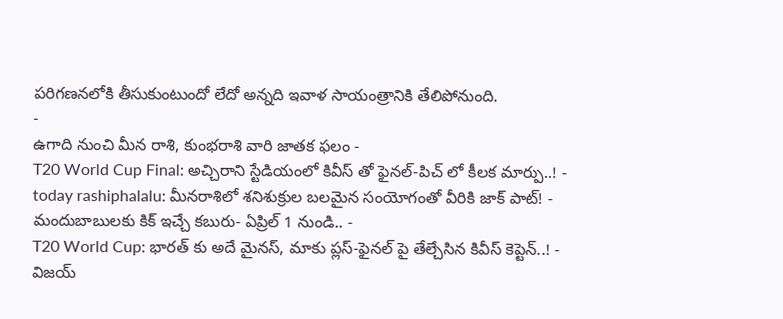పరిగణనలోకి తీసుకుంటుందో లేదో అన్నది ఇవాళ సాయంత్రానికి తేలిపోనుంది.
-
ఉగాది నుంచి మీన రాశి, కుంభరాశి వారి జాతక ఫలం -
T20 World Cup Final: అచ్చిరాని స్టేడియంలో కివీస్ తో ఫైనల్-పిచ్ లో కీలక మార్పు..! -
today rashiphalalu: మీనరాశిలో శనిశుక్రుల బలమైన సంయోగంతో వీరికి జాక్ పాట్! -
మందుబాబులకు కిక్ ఇచ్చే కబురు- ఏప్రిల్ 1 నుండి.. -
T20 World Cup: భారత్ కు అదే మైనస్, మాకు ప్లస్-ఫైనల్ పై తేల్చేసిన కివీస్ కెప్టెన్..! -
విజయ్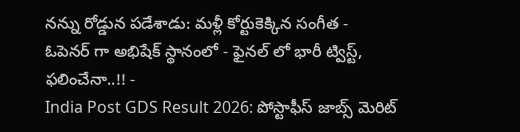నన్ను రోడ్డున పడేశాడు: మళ్లీ కోర్టుకెక్కిన సంగీత -
ఓపెనర్ గా అభిషేక్ స్థానంలో - ఫైనల్ లో భారీ ట్విస్ట్, ఫలించేనా..!! -
India Post GDS Result 2026: పోస్టాఫీస్ జాబ్స్ మెరిట్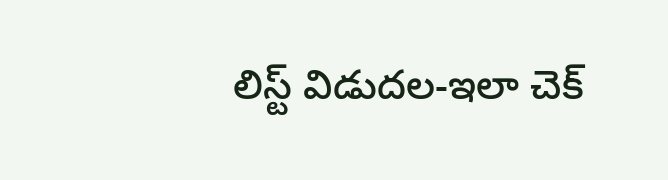లిస్ట్ విడుదల-ఇలా చెక్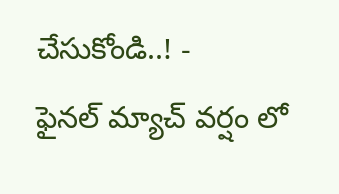చేసుకోండి..! -
ఫైనల్ మ్యాచ్ వర్షం లో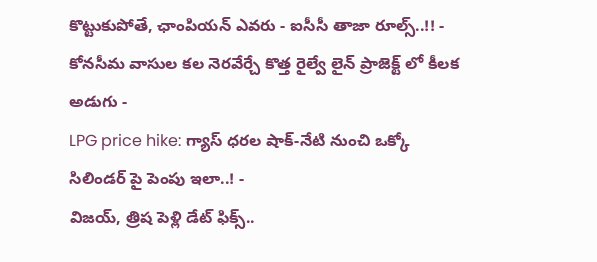కొట్టుకుపోతే, ఛాంపియన్ ఎవరు - ఐసీసీ తాజా రూల్స్..!! -
కోనసీమ వాసుల కల నెరవేర్చే కొత్త రైల్వే లైన్ ప్రాజెక్ట్ లో కీలక అడుగు -
LPG price hike: గ్యాస్ ధరల షాక్-నేటి నుంచి ఒక్కో సిలిండర్ పై పెంపు ఇలా..! -
విజయ్, త్రిష పెళ్లి డేట్ ఫిక్స్..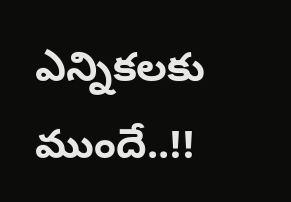ఎన్నికలకు ముందే..!!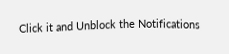Click it and Unblock the Notifications